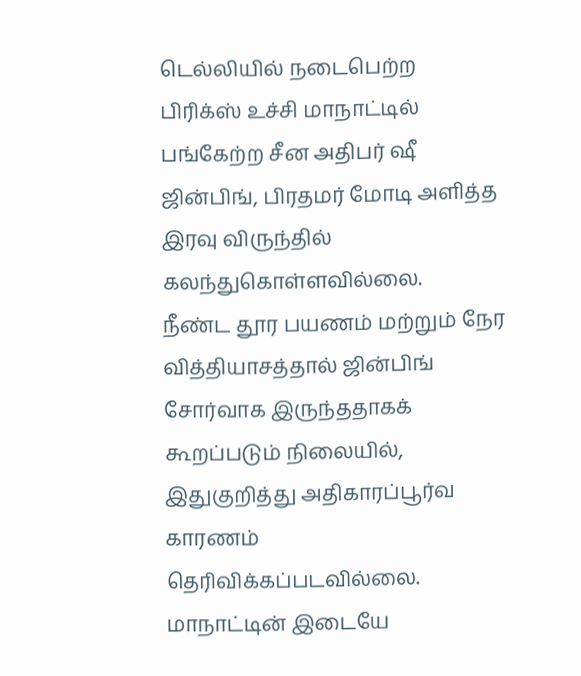டெல்லியில் நடைபெற்ற பிரிக்ஸ் உச்சி மாநாட்டில் பங்கேற்ற சீன அதிபர் ஷீ ஜின்பிங், பிரதமர் மோடி அளித்த இரவு விருந்தில் கலந்துகொள்ளவில்லை.
நீண்ட தூர பயணம் மற்றும் நேர வித்தியாசத்தால் ஜின்பிங் சோர்வாக இருந்ததாகக் கூறப்படும் நிலையில், இதுகுறித்து அதிகாரப்பூர்வ காரணம் தெரிவிக்கப்படவில்லை.
மாநாட்டின் இடையே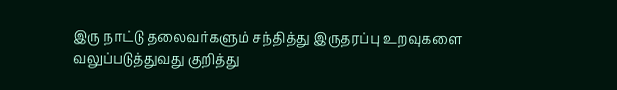இரு நாட்டு தலைவர்களும் சந்தித்து இருதரப்பு உறவுகளை வலுப்படுத்துவது குறித்து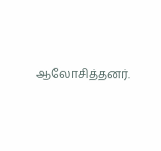ஆலோசித்தனர்.